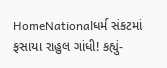HomeNationalધર્મ સંકટમાં ફસાયા રાહુલ ગાંધી! કહ્યું-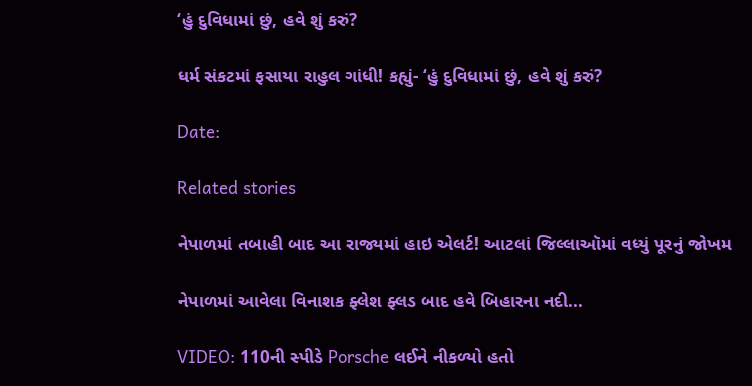‘હું દુવિધામાં છું, હવે શું કરું?

ધર્મ સંકટમાં ફસાયા રાહુલ ગાંધી! કહ્યું- ‘હું દુવિધામાં છું, હવે શું કરું?

Date:

Related stories

નેપાળમાં તબાહી બાદ આ રાજ્યમાં હાઇ એલર્ટ! આટલાં જિલ્લાઑમાં વધ્યું પૂરનું જોખમ

નેપાળમાં આવેલા વિનાશક ફ્લેશ ફ્લડ બાદ હવે બિહારના નદી...

VIDEO: 110ની સ્પીડે Porsche લઈને નીકળ્યો હતો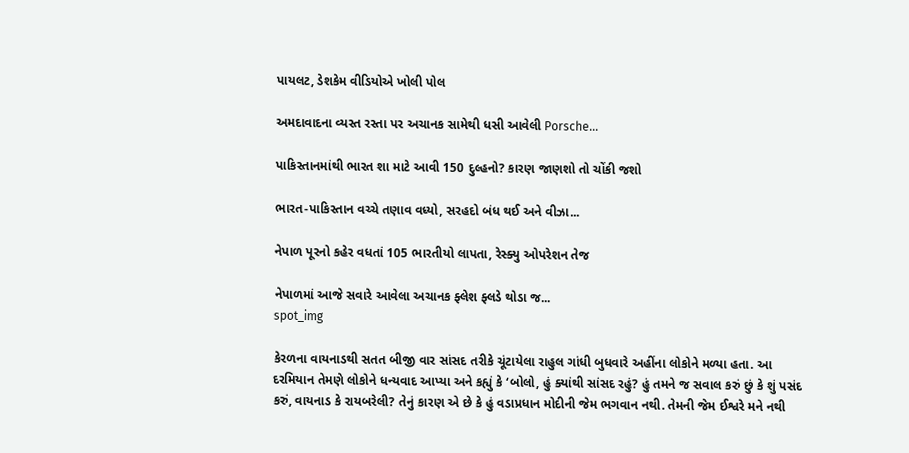પાયલટ, ડેશકેમ વીડિયોએ ખોલી પોલ

અમદાવાદના વ્યસ્ત રસ્તા પર અચાનક સામેથી ધસી આવેલી Porsche...

પાકિસ્તાનમાંથી ભારત શા માટે આવી 150 દુલ્હનો? કારણ જાણશો તો ચોંકી જશો

ભારત-પાકિસ્તાન વચ્ચે તણાવ વધ્યો, સરહદો બંધ થઈ અને વીઝા...

નેપાળ પૂરનો કહેર વધતાં 105 ભારતીયો લાપતા, રેસ્ક્યુ ઓપરેશન તેજ

નેપાળમાં આજે સવારે આવેલા અચાનક ફ્લેશ ફ્લડે થોડા જ...
spot_img

કેરળના વાયનાડથી સતત બીજી વાર સાંસદ તરીકે ચૂંટાયેલા રાહુલ ગાંધી બુધવારે અહીંના લોકોને મળ્યા હતા. આ દરમિયાન તેમણે લોકોને ધન્યવાદ આપ્યા અને કહ્યું કે ‘બોલો, હું ક્યાંથી સાંસદ રહું? હું તમને જ સવાલ કરું છું કે શું પસંદ કરું, વાયનાડ કે રાયબરેલી? તેનું કારણ એ છે કે હું વડાપ્રધાન મોદીની જેમ ભગવાન નથી. તેમની જેમ ઈશ્વરે મને નથી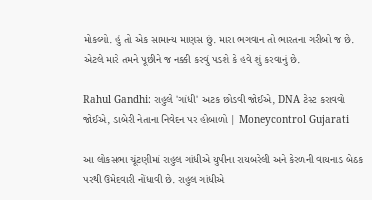મોકલ્યો. હું તો એક સામાન્ય માણસ છું. મારા ભગવાન તો ભારતના ગરીબો જ છે. એટલે મારે તમને પૂછીને જ નક્કી કરવું પડશે કે હવે શું કરવાનું છે.

Rahul Gandhi: રાહુલે 'ગાંધી' અટક છોડવી જોઈએ, DNA ટેસ્ટ કરાવવો જોઈએ, ડાબેરી નેતાના નિવેદન પર હોબાળો | Moneycontrol Gujarati

આ લોકસભા ચૂંટણીમાં રાહુલ ગાંધીએ યુપીના રાયબરેલી અને કેરળની વાયનાડ બેઠક પરથી ઉમેદવારી નોંધાવી છે. રાહુલ ગાંધીએ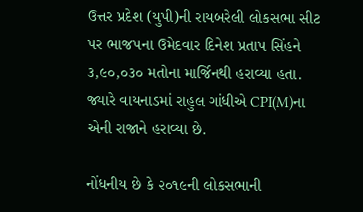ઉત્તર પ્રદેશ (યુપી)ની રાયબરેલી લોકસભા સીટ પર ભાજપના ઉમેદવાર દિનેશ પ્રતાપ સિંહને ૩,૯૦,૦૩૦ મતોના માર્જિનથી હરાવ્યા હતા. જ્યારે વાયનાડમાં રાહુલ ગાંધીએ CPI(M)ના એની રાજાને હરાવ્યા છે.

નોંધનીય છે કે ૨૦૧૯ની લોકસભાની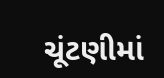ચૂંટણીમાં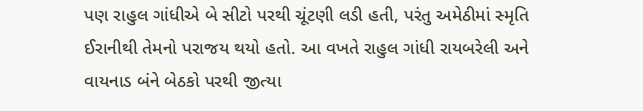પણ રાહુલ ગાંધીએ બે સીટો પરથી ચૂંટણી લડી હતી, પરંતુ અમેઠીમાં સ્મૃતિ ઈરાનીથી તેમનો પરાજય થયો હતો. આ વખતે રાહુલ ગાંધી રાયબરેલી અને વાયનાડ બંને બેઠકો પરથી જીત્યા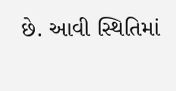છે. આવી સ્થિતિમાં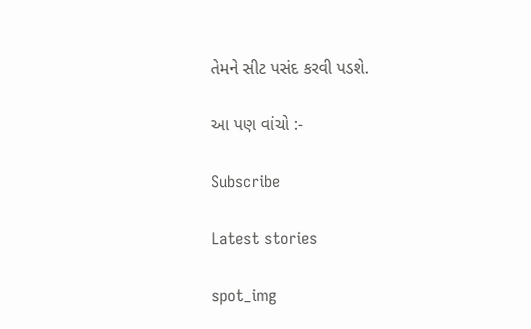તેમને સીટ પસંદ કરવી પડશે.

આ પણ વાંચો :-

Subscribe

Latest stories

spot_img